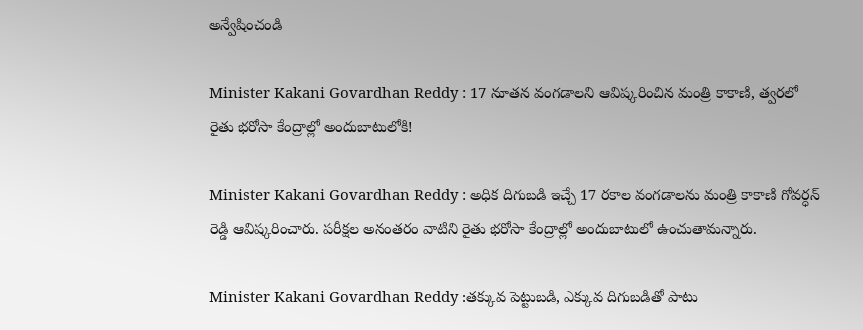అన్వేషించండి

Minister Kakani Govardhan Reddy : 17 నూతన వంగడాలని ఆవిష్కరించిన మంత్రి కాకాణి, త్వరలో రైతు భరోసా కేంద్రాల్లో అందుబాటులోకి!

Minister Kakani Govardhan Reddy : అధిక దిగుబడి ఇచ్చే 17 రకాల వంగడాలను మంత్రి కాకాణి గోవర్ధన్ రెడ్డి ఆవిష్కరించారు. పరీక్షల అనంతరం వాటిని రైతు భరోసా కేంద్రాల్లో అందుబాటులో ఉంచుతామన్నారు.

Minister Kakani Govardhan Reddy :తక్కువ పెట్టుబడి, ఎక్కువ దిగుబడితో పాటు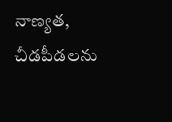నాణ్యత, చీడపీడలను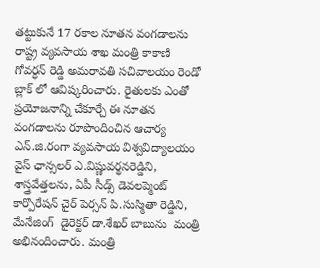తట్టుకునే 17 రకాల నూతన వంగడాలను రాష్ట్ర వ్యవసాయ శాఖ మంత్రి కాకాణి గోవర్ధన్ రెడ్డి అమరావతి సచివాలయం రెండో బ్లాక్ లో ఆవిష్కరించారు. రైతులకు ఎంతో ప్రయోజనాన్ని చేకూర్చే ఈ నూతన వంగడాలను రూపొందించిన ఆచార్య ఎన్.జి.రంగా వ్యవసాయ విశ్వవిద్యాలయం వైస్ ఛాన్సలర్ ఎ.విష్ణువర్థనరెడ్డిని, శాస్త్రవేత్తలను, ఏపీ సీడ్స్ డెవలప్మెంట్ కార్పొరేషన్ చైర్ పెర్సన్ పి.సుస్మితా రెడ్డిని, మేనేజింగ్  డైరెక్టర్ డా.శేఖర్ బాబును  మంత్రి అభినందించారు. మంత్రి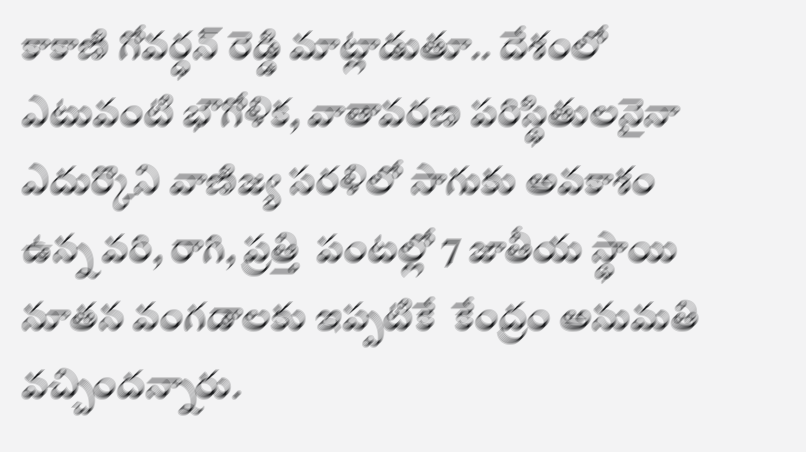కాకాణి గోవర్ధన్ రెడ్డి మాట్లాడుతూ.. దేశంలో ఎటువంటి భౌగోళిక, వాతావరణ పరిస్థితులనైనా ఎదుర్కొని వాణిజ్య సరళిలో సాగుకు అవకాశం ఉన్న వరి, రాగి, ప్రత్తి  పంటల్లో 7 జాతీయ స్థాయి నూతన వంగడాలకు ఇప్పటికే  కేంద్రం అనుమతి వచ్చిందన్నారు.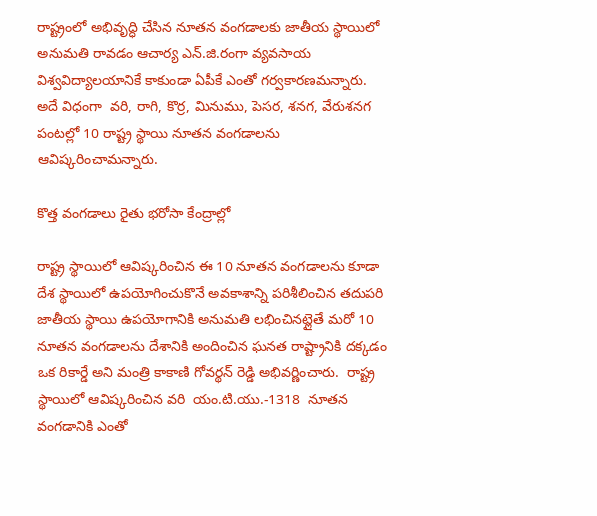రాష్ట్రంలో అభివృద్ధి చేసిన నూతన వంగడాలకు జాతీయ స్థాయిలో అనుమతి రావడం ఆచార్య ఎన్.జి.రంగా వ్యవసాయ విశ్వవిద్యాలయానికే కాకుండా ఏపీకే ఎంతో గర్వకారణమన్నారు. అదే విధంగా  వరి, రాగి, కొర్ర, మినుము, పెసర, శనగ, వేరుశనగ  పంటల్లో 10 రాష్ట్ర స్థాయి నూతన వంగడాలను ఆవిష్కరించామన్నారు.

కొత్త వంగడాలు రైతు భరోసా కేంద్రాల్లో

రాష్ట్ర స్థాయిలో ఆవిష్కరించిన ఈ 10 నూతన వంగడాలను కూడా దేశ స్థాయిలో ఉపయోగించుకొనే అవకాశాన్ని పరిశీలించిన తదుపరి జాతీయ స్థాయి ఉపయోగానికి అనుమతి లభించినట్లైతే మరో 10 నూతన వంగడాలను దేశానికి అందించిన ఘనత రాష్ట్రానికి దక్కడం ఒక రికార్డే అని మంత్రి కాకాణి గోవర్థన్ రెడ్డి అభివర్ణించారు.  రాష్ట్ర స్థాయిలో ఆవిష్కరించిన వరి  యం.టి.యు.-1318  నూతన వంగడానికి ఎంతో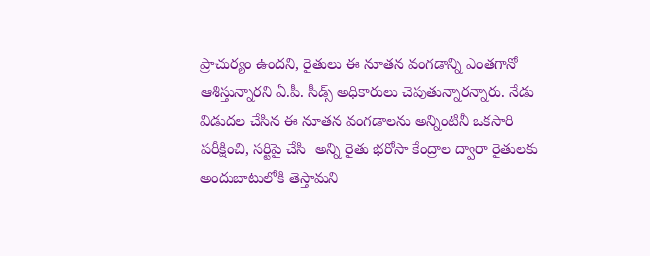ప్రాచుర్యం ఉందని, రైతులు ఈ నూతన వంగడాన్ని ఎంతగానో ఆశిస్తున్నారని ఏ.పీ. సీడ్స్ అధికారులు చెపుతున్నారన్నారు. నేడు విడుదల చేసిన ఈ నూతన వంగడాలను అన్నింటినీ ఒకసారి పరీక్షించి, సర్టిపై చేసి  అన్ని రైతు భరోసా కేంద్రాల ద్వారా రైతులకు అందుబాటులోకి తెస్తామని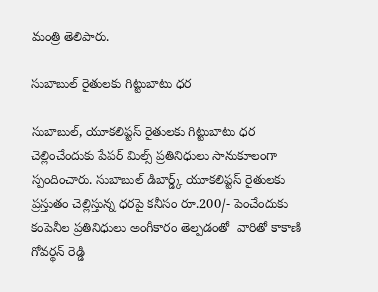మంత్రి తెలిపారు.

సుబాబుల్ రైతులకు గిట్టుబాటు ధర

సుబాబుల్, యూకలిప్టస్ రైతులకు గిట్టుబాటు ధర చెల్లించేందుకు పేపర్ మిల్స్ ప్రతినిధులు సానుకూలంగా స్పందించారు. సుబాబుల్ డిబార్డ్క్ యూకలిప్టస్ రైతులకు ప్రస్తుతం చెల్లిస్తున్న ధరపై కనీసం రూ.200/- పెంచేందుకు కంపెనీల ప్రతినిధులు అంగీకారం తెల్పడంతో  వారితో కాకాణి గోవర్థన్ రెడ్డి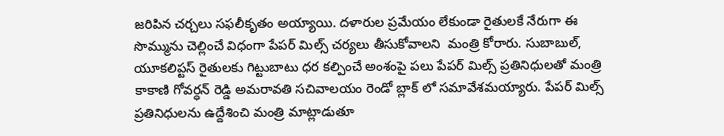జరిపిన చర్చలు సఫలీకృతం అయ్యాయి. దళారుల ప్రమేయం లేకుండా రైతులకే నేరుగా ఈ సొమ్మును చెల్లించే విధంగా పేపర్ మిల్స్ చర్యలు తీసుకోవాలని  మంత్రి కోరారు. సుబాబుల్, యూకలిప్టస్ రైతులకు గిట్టుబాటు ధర కల్పించే అంశంపై పలు పేపర్ మిల్స్ ప్రతినిధులతో మంత్రి కాకాణి గోవర్ధన్ రెడ్డి అమరావతి సచివాలయం రెండో బ్లాక్ లో సమావేశమయ్యారు. పేపర్ మిల్స్ ప్రతినిధులను ఉద్దేశించి మంత్రి మాట్లాడుతూ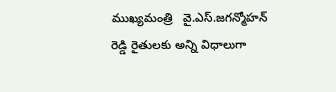ముఖ్యమంత్రి   వై.ఎస్.జగన్మోహన్ రెడ్డి రైతులకు అన్ని విధాలుగా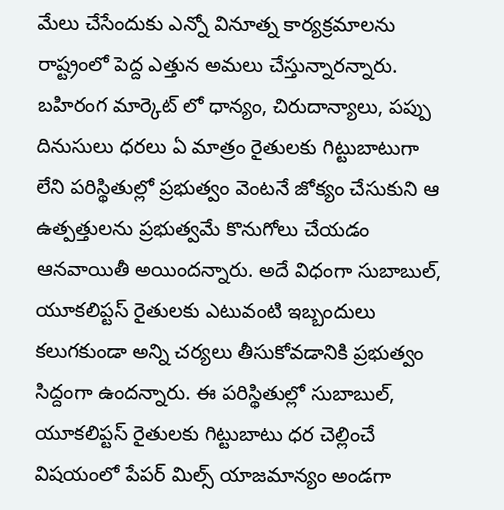మేలు చేసేందుకు ఎన్నో వినూత్న కార్యక్రమాలను రాష్ట్రంలో పెద్ద ఎత్తున అమలు చేస్తున్నారన్నారు. బహిరంగ మార్కెట్ లో ధాన్యం, చిరుదాన్యాలు, పప్పు దినుసులు ధరలు ఏ మాత్రం రైతులకు గిట్టుబాటుగా లేని పరిస్థితుల్లో ప్రభుత్వం వెంటనే జోక్యం చేసుకుని ఆ ఉత్పత్తులను ప్రభుత్వమే కొనుగోలు చేయడం ఆనవాయితీ అయిందన్నారు. అదే విధంగా సుబాబుల్, యూకలిప్టస్ రైతులకు ఎటువంటి ఇబ్బందులు కలుగకుండా అన్ని చర్యలు తీసుకోవడానికి ప్రభుత్వం సిద్దంగా ఉందన్నారు. ఈ పరిస్థితుల్లో సుబాబుల్, యూకలిప్టస్ రైతులకు గిట్టుబాటు ధర చెల్లించే విషయంలో పేపర్ మిల్స్ యాజమాన్యం అండగా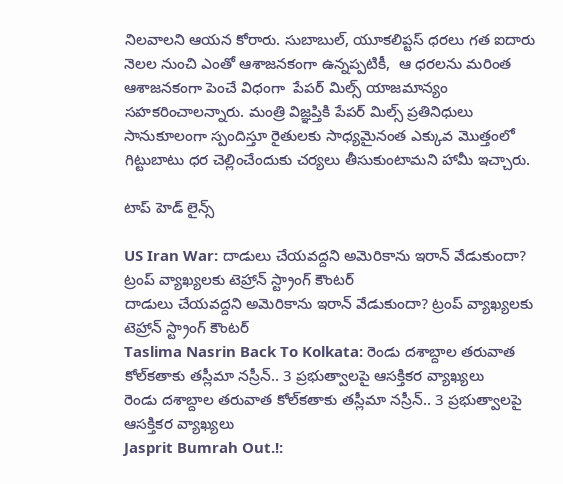నిలవాలని ఆయన కోరారు. సుబాబుల్, యూకలిప్టస్ ధరలు గత ఐదారు నెలల నుంచి ఎంతో ఆశాజనకంగా ఉన్నప్పటికీ,  ఆ ధరలను మరింత ఆశాజనకంగా పెంచే విధంగా  పేపర్ మిల్స్ యాజమాన్యం సహకరించాలన్నారు. మంత్రి విజ్ఞప్తికి పేపర్ మిల్స్ ప్రతినిధులు సానుకూలంగా స్పందిస్తూ రైతులకు సాధ్యమైనంత ఎక్కువ మొత్తంలో గిట్టుబాటు ధర చెల్లించేందుకు చర్యలు తీసుకుంటామని హామీ ఇచ్చారు.

టాప్ హెడ్ లైన్స్

US Iran War: దాడులు చేయవద్దని అమెరికాను ఇరాన్ వేడుకుందా? ట్రంప్ వ్యాఖ్యలకు టెహ్రాన్ స్ట్రాంగ్ కౌంటర్
దాడులు చేయవద్దని అమెరికాను ఇరాన్ వేడుకుందా? ట్రంప్ వ్యాఖ్యలకు టెహ్రాన్ స్ట్రాంగ్ కౌంటర్
Taslima Nasrin Back To Kolkata: రెండు దశాబ్దాల తరువాత కోల్‌కతాకు తస్లీమా నస్రీన్.. 3 ప్రభుత్వాలపై ఆసక్తికర వ్యాఖ్యలు
రెండు దశాబ్దాల తరువాత కోల్‌కతాకు తస్లీమా నస్రీన్.. 3 ప్రభుత్వాలపై ఆసక్తికర వ్యాఖ్యలు
Jasprit Bumrah Out.!: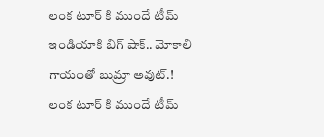లంక టూర్ కి ముందే టీమ్ ఇండియాకి బిగ్ షాక్.. మోకాలి గాయంతో బుమ్రా అవుట్.!
లంక టూర్ కి ముందే టీమ్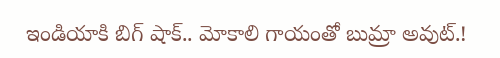ఇండియాకి బిగ్ షాక్.. మోకాలి గాయంతో బుమ్రా అవుట్.!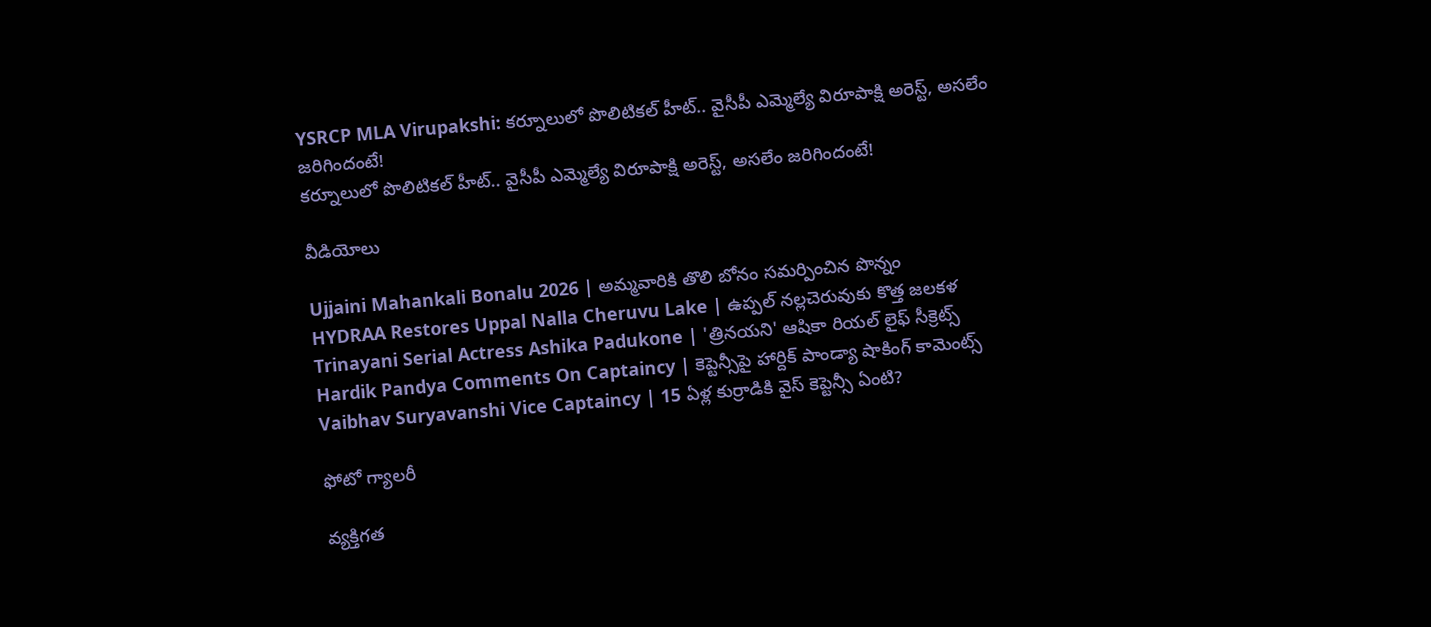YSRCP MLA Virupakshi: కర్నూలులో పొలిటికల్ హీట్.. వైసీపీ ఎమ్మెల్యే విరూపాక్షి అరెస్ట్, అసలేం జరిగిందంటే!
కర్నూలులో పొలిటికల్ హీట్.. వైసీపీ ఎమ్మెల్యే విరూపాక్షి అరెస్ట్, అసలేం జరిగిందంటే!

వీడియోలు

Ujjaini Mahankali Bonalu 2026 | అమ్మవారికి తొలి బోనం సమర్పించిన పొన్నం
HYDRAA Restores Uppal Nalla Cheruvu Lake | ఉప్పల్ నల్లచెరువుకు కొత్త జలకళ
Trinayani Serial Actress Ashika Padukone | 'త్రినయని' ఆషికా రియల్ లైఫ్ సీక్రెట్స్
Hardik Pandya Comments On Captaincy | కెప్టెన్సీపై హార్దిక్ పాండ్యా షాకింగ్ కామెంట్స్
Vaibhav Suryavanshi Vice Captaincy | 15 ఏళ్ల కుర్రాడికి వైస్ కెప్టెన్సీ ఏంటి?

ఫోటో గ్యాలరీ

వ్యక్తిగత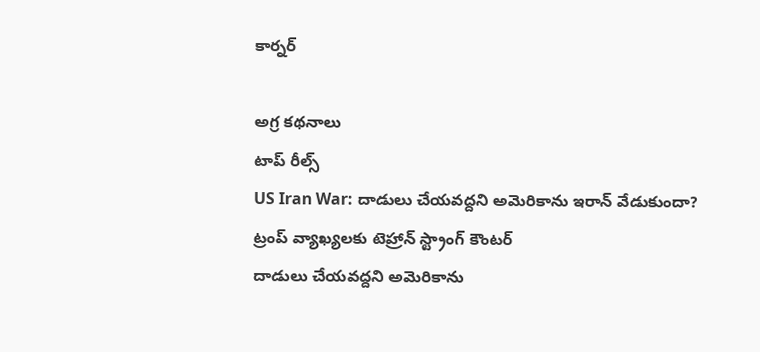కార్నర్

అగ్ర కథనాలు
టాప్ రీల్స్
US Iran War: దాడులు చేయవద్దని అమెరికాను ఇరాన్ వేడుకుందా? ట్రంప్ వ్యాఖ్యలకు టెహ్రాన్ స్ట్రాంగ్ కౌంటర్
దాడులు చేయవద్దని అమెరికాను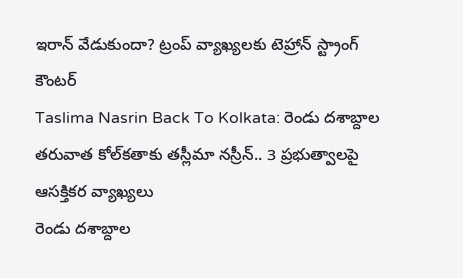ఇరాన్ వేడుకుందా? ట్రంప్ వ్యాఖ్యలకు టెహ్రాన్ స్ట్రాంగ్ కౌంటర్
Taslima Nasrin Back To Kolkata: రెండు దశాబ్దాల తరువాత కోల్‌కతాకు తస్లీమా నస్రీన్.. 3 ప్రభుత్వాలపై ఆసక్తికర వ్యాఖ్యలు
రెండు దశాబ్దాల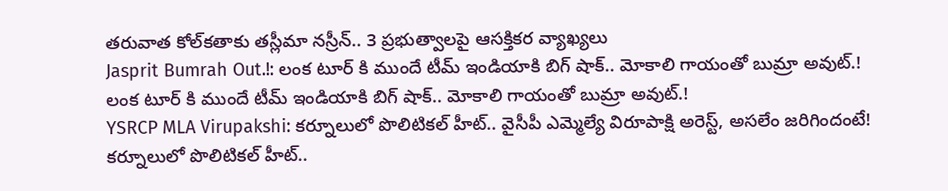తరువాత కోల్‌కతాకు తస్లీమా నస్రీన్.. 3 ప్రభుత్వాలపై ఆసక్తికర వ్యాఖ్యలు
Jasprit Bumrah Out.!: లంక టూర్ కి ముందే టీమ్ ఇండియాకి బిగ్ షాక్.. మోకాలి గాయంతో బుమ్రా అవుట్.!
లంక టూర్ కి ముందే టీమ్ ఇండియాకి బిగ్ షాక్.. మోకాలి గాయంతో బుమ్రా అవుట్.!
YSRCP MLA Virupakshi: కర్నూలులో పొలిటికల్ హీట్.. వైసీపీ ఎమ్మెల్యే విరూపాక్షి అరెస్ట్, అసలేం జరిగిందంటే!
కర్నూలులో పొలిటికల్ హీట్..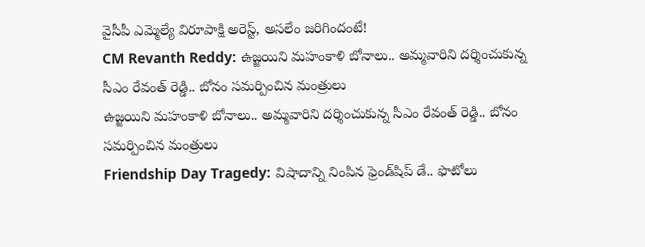వైసీపీ ఎమ్మెల్యే విరూపాక్షి అరెస్ట్, అసలేం జరిగిందంటే!
CM Revanth Reddy: ఉజ్జయిని మహంకాళి బోనాలు.. అమ్మవారిని దర్శించుకున్న సీఎం రేవంత్ రెడ్డి.. బోనం సమర్పించిన మంత్రులు
ఉజ్జయిని మహంకాళి బోనాలు.. అమ్మవారిని దర్శించుకున్న సీఎం రేవంత్ రెడ్డి.. బోనం సమర్పించిన మంత్రులు
Friendship Day Tragedy: విషాదాన్ని నింపిన ఫ్రెండ్‌షిప్ డే.. ఫొటోలు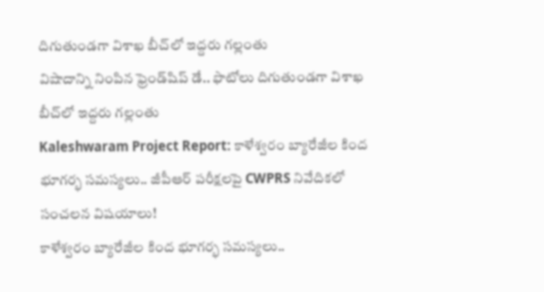దిగుతుండగా విశాఖ బీచ్‌లో ఇద్దరు గల్లంతు
విషాదాన్ని నింపిన ఫ్రెండ్‌షిప్ డే.. ఫొటోలు దిగుతుండగా విశాఖ బీచ్‌లో ఇద్దరు గల్లంతు
Kaleshwaram Project Report: కాళేశ్వరం బ్యారేజీల కింద భూగర్భ సమస్యలు.. జీపీఆర్ పరీక్షలపై CWPRS నివేదికలో సంచలన విషయాలు!
కాళేశ్వరం బ్యారేజీల కింద భూగర్భ సమస్యలు..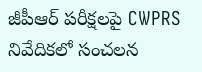జీపీఆర్ పరీక్షలపై CWPRS నివేదికలో సంచలన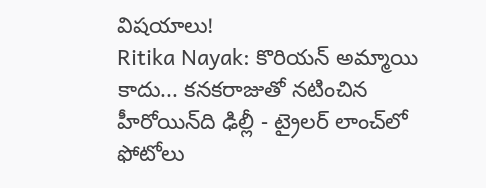విషయాలు!
Ritika Nayak: కొరియన్ అమ్మాయి కాదు... కనకరాజుతో నటించిన హీరోయిన్‌ది ఢిల్లీ - ట్రైలర్‌ లాంచ్‌లో ఫోటోలు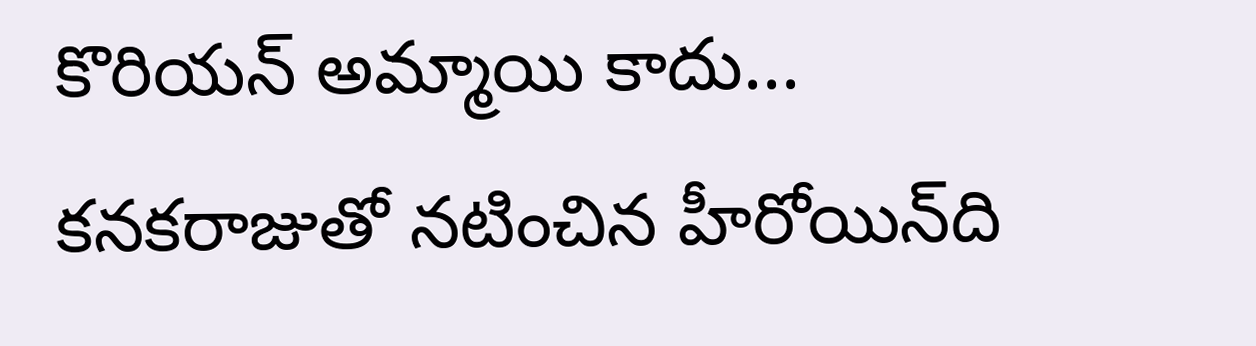కొరియన్ అమ్మాయి కాదు... కనకరాజుతో నటించిన హీరోయిన్‌ది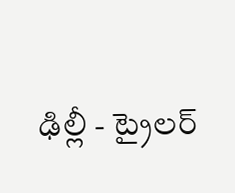ఢిల్లీ - ట్రైలర్‌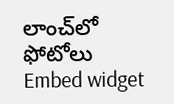లాంచ్‌లో ఫోటోలు
Embed widget